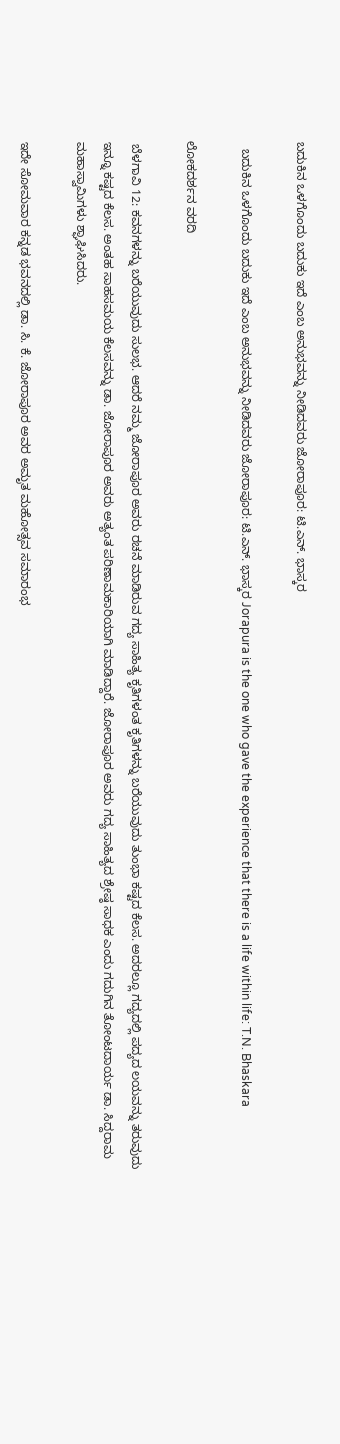ಬದುಕಿನ ಒಳಗೊಂದು ಬದುಕು ಇದೆ ಎಂಬ ಅನುಭವನ್ನು ನೀಡಿದವರು ಜೋರಾಪೂರ: ಟಿ.ಎನ್‌. ಭಾಸ್ಕರ

  ಬದುಕಿನ ಒಳಗೊಂದು ಬದುಕು ಇದೆ ಎಂಬ ಅನುಭವನ್ನು ನೀಡಿದವರು ಜೋರಾಪೂರ: ಟಿ.ಎನ್‌. ಭಾಸ್ಕರ Jorapura is the one who gave the experience that there is a life within life: T.N. Bhaskara

ಲೋಕದರ್ಶನ ವರದಿ

 ಬೆಳಗಾವಿ 12: ಕವನಗಳನ್ನು ಬರೆಯುವುದು ಸುಲಭ. ಆದರೆ ನಮ್ಮ ಜೋರಾಪೂರ ಅವರು ರಚನೆ ಮಾಡಿರುವ ಗದ್ಯ ಸಾಹಿತ್ಯ ಕೃತಿಗಳಂತ ಕೃತಿಗಳನ್ನು ಬರೆಯುವುದು ತುಂಭಾ ಕಷ್ಟದ ಕೆಲಸ. ಅದರಲ್ಲೂ ಗದ್ಯದಲ್ಲಿ ಪದ್ಯದ ಲಯವನ್ನು ತರುವುದು ಇನ್ನೂ ಕಷ್ಟದ ಕೆಲಸ. ಅಂತಹ ಸಾಹಸಮಯ ಕೆಲಸವನ್ನು ಡಾ. ಜೋರಾಪೂರ ಅವರು ಅತ್ಯಂತ ಪರಿಣಾಮಕಾರಿಯಾಗಿ ಮಾಡಿದ್ದಾರೆ. ಜೋರಾಪೂರ ಅವರು ಗದ್ಯ ಸಾಹಿತ್ಯದ ಶ್ರೇಷ್ಠ ಸಾಧಕ ಎಂದು ಗದುಗಿನ ತೋಂಟದಾರ್ಯ ಡಾ. ಸಿದ್ದರಾಮ ಮಹಾಸ್ವಾಮಿಗಳು ಶ್ಘಾಘಿಸಿದರು.

ಇದೇ ಸೋಮವಾರ ಕನ್ನಡ ಭವನದಲ್ಲಿ ಡಾ. ಸಿ. ಕೆ. ಜೋರಾಪೂರ ಅವರ ಅಮೃತ ಮಹೋತ್ಸವ ಸಮಾರಂಭ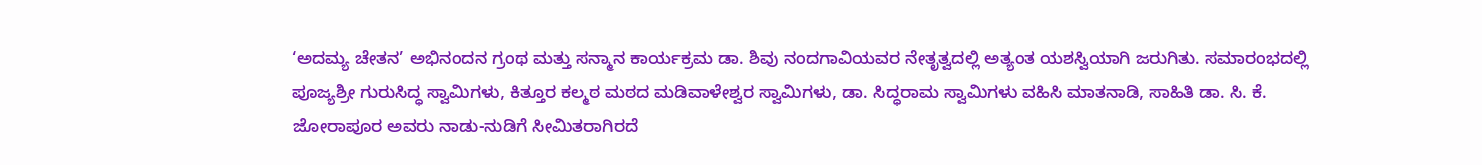‘ಅದಮ್ಯ ಚೇತನ’ ಅಭಿನಂದನ ಗ್ರಂಥ ಮತ್ತು ಸನ್ಮಾನ ಕಾರ್ಯಕ್ರಮ ಡಾ. ಶಿವು ನಂದಗಾವಿಯವರ ನೇತೃತ್ವದಲ್ಲಿ ಅತ್ಯಂತ ಯಶಸ್ವಿಯಾಗಿ ಜರುಗಿತು. ಸಮಾರಂಭದಲ್ಲಿ ಪೂಜ್ಯಶ್ರೀ ಗುರುಸಿದ್ಧ ಸ್ವಾಮಿಗಳು, ಕಿತ್ತೂರ ಕಲ್ಮಠ ಮಠದ ಮಡಿವಾಳೇಶ್ವರ ಸ್ವಾಮಿಗಳು, ಡಾ. ಸಿದ್ಧರಾಮ ಸ್ವಾಮಿಗಳು ವಹಿಸಿ ಮಾತನಾಡಿ, ಸಾಹಿತಿ ಡಾ. ಸಿ. ಕೆ. ಜೋರಾಪೂರ ಅವರು ನಾಡು-ನುಡಿಗೆ ಸೀಮಿತರಾಗಿರದೆ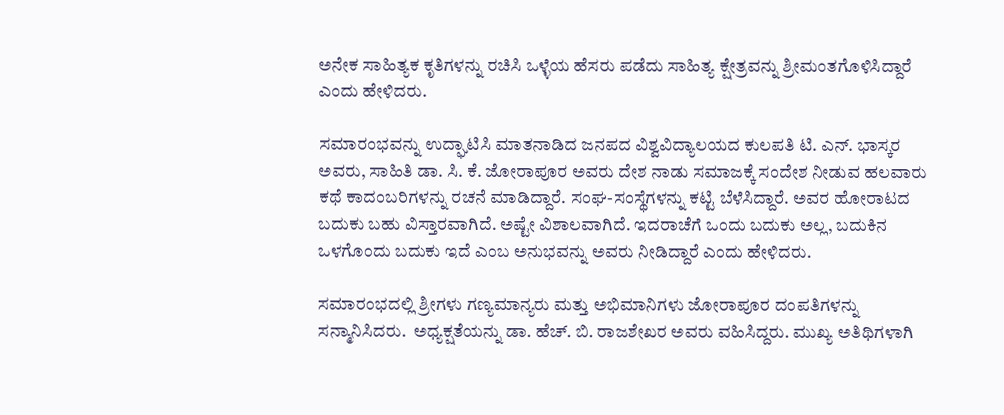ಅನೇಕ ಸಾಹಿತ್ಯಕ ಕೃತಿಗಳನ್ನು ರಚಿಸಿ ಒಳ್ಳೆಯ ಹೆಸರು ಪಡೆದು ಸಾಹಿತ್ಯ ಕ್ಷೇತ್ರವನ್ನು ಶ್ರೀಮಂತಗೊಳಿಸಿದ್ದಾರೆ ಎಂದು ಹೇಳಿದರು.

ಸಮಾರಂಭವನ್ನು ಉದ್ಘಾಟಿಸಿ ಮಾತನಾಡಿದ ಜನಪದ ವಿಶ್ವವಿದ್ಯಾಲಯದ ಕುಲಪತಿ ಟಿ. ಎನ್‌. ಭಾಸ್ಕರ ಅವರು, ಸಾಹಿತಿ ಡಾ. ಸಿ. ಕೆ. ಜೋರಾಪೂರ ಅವರು ದೇಶ ನಾಡು ಸಮಾಜಕ್ಕೆ ಸಂದೇಶ ನೀಡುವ ಹಲವಾರು ಕಥೆ ಕಾದಂಬರಿಗಳನ್ನು ರಚನೆ ಮಾಡಿದ್ದಾರೆ. ಸಂಘ-ಸಂಸ್ಥೆಗಳನ್ನು ಕಟ್ಟಿ ಬೆಳೆಸಿದ್ದಾರೆ. ಅವರ ಹೋರಾಟದ ಬದುಕು ಬಹು ವಿಸ್ತಾರವಾಗಿದೆ. ಅಷ್ಟೇ ವಿಶಾಲವಾಗಿದೆ. ಇದರಾಚೆಗೆ ಒಂದು ಬದುಕು ಅಲ್ಲ, ಬದುಕಿನ ಒಳಗೊಂದು ಬದುಕು ಇದೆ ಎಂಬ ಅನುಭವನ್ನು ಅವರು ನೀಡಿದ್ದಾರೆ ಎಂದು ಹೇಳಿದರು.

ಸಮಾರಂಭದಲ್ಲಿ ಶ್ರೀಗಳು ಗಣ್ಯಮಾನ್ಯರು ಮತ್ತು ಅಭಿಮಾನಿಗಳು ಜೋರಾಪೂರ ದಂಪತಿಗಳನ್ನು ಸನ್ಮಾನಿಸಿದರು.  ಅಧ್ಯಕ್ಷತೆಯನ್ನು ಡಾ. ಹೆಚ್‌. ಬಿ. ರಾಜಶೇಖರ ಅವರು ವಹಿಸಿದ್ದರು. ಮುಖ್ಯ ಅತಿಥಿಗಳಾಗಿ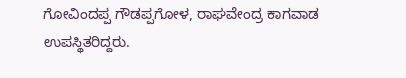ಗೋವಿಂದಪ್ಪ ಗೌಡಪ್ಪಗೋಳ, ರಾಘವೇಂದ್ರ ಕಾಗವಾಡ ಉಪಸ್ಥಿತರಿದ್ದರು.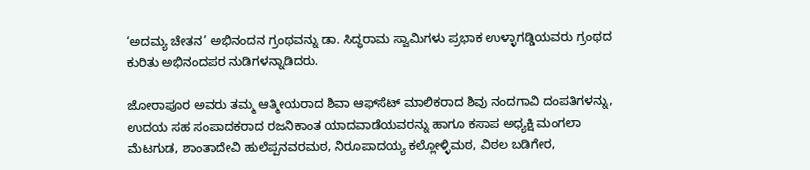‘ಅದಮ್ಯ ಚೇತನ’ ಅಭಿನಂದನ ಗ್ರಂಥವನ್ನು ಡಾ. ಸಿದ್ಧರಾಮ ಸ್ವಾಮಿಗಳು ಪ್ರಭಾಕ ಉಳ್ಳಾಗಡ್ಡಿಯವರು ಗ್ರಂಥದ ಕುರಿತು ಅಭಿನಂದಪರ ನುಡಿಗಳನ್ನಾಡಿದರು.

ಜೋರಾಪೂರ ಅವರು ತಮ್ಮ ಆತ್ಮೀಯರಾದ ಶಿವಾ ಆಫ್‌ಸೆಟ್ ಮಾಲಿಕರಾದ ಶಿವು ನಂದಗಾವಿ ದಂಪತಿಗಳನ್ನು, ಉದಯ ಸಹ ಸಂಪಾದಕರಾದ ರಜನಿಕಾಂತ ಯಾದವಾಡೆಯವರನ್ನು ಹಾಗೂ ಕಸಾಪ ಅಧ್ಯಕ್ಷಿ ಮಂಗಲಾ ಮೆಟಗುಡ, ಶಾಂತಾದೇವಿ ಹುಲೆಪ್ಪನವರಮಠ, ನಿರೂಪಾದಯ್ಯ ಕಲ್ಲೋಳ್ಳಿಮಠ, ವಿಠಲ ಬಡಿಗೇರ,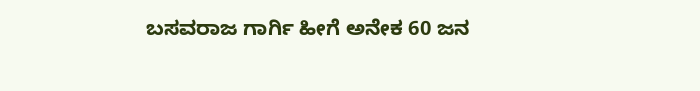ಬಸವರಾಜ ಗಾರ್ಗಿ ಹೀಗೆ ಅನೇಕ 60 ಜನ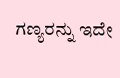ಗಣ್ಯರನ್ನು ಇದೇ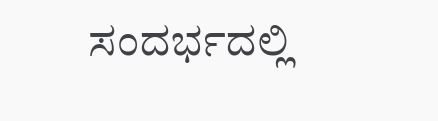ಸಂದರ್ಭದಲ್ಲಿ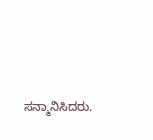ಸನ್ಮಾನಿಸಿದರು.